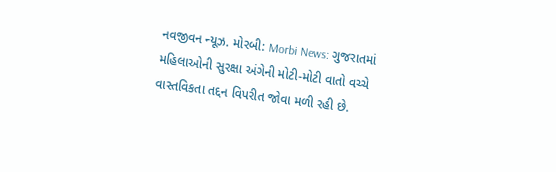નવજીવન ન્યૂઝ. મોરબી: Morbi News: ગુજરાતમાં મહિલાઓની સુરક્ષા અંગેની મોટી-મોટી વાતો વચ્ચે વાસ્તવિકતા તદ્દન વિપરીત જોવા મળી રહી છે.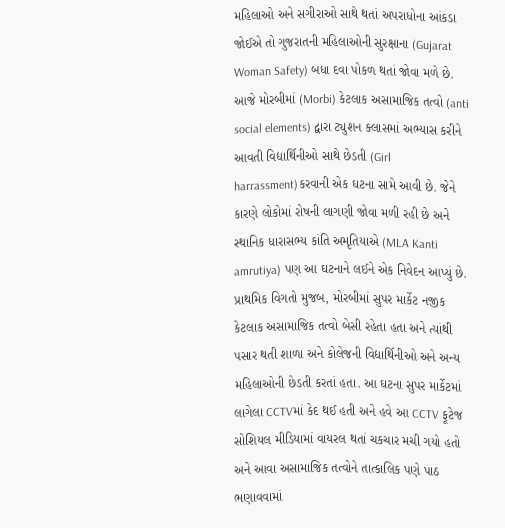મહિલાઓ અને સગીરાઓ સાથે થતાં અપરાધોના આંકડા જોઈએ તો ગુજરાતની મહિલાઓની સુરક્ષાના (Gujarat Woman Safety) બધા દવા પોકળ થતાં જોવા મળે છે. આજે મોરબીમાં (Morbi) કેટલાક અસામાજિક તત્વો (anti social elements) દ્વારા ટ્યુશન ક્લાસમાં અભ્યાસ કરીને આવતી વિદ્યાર્થિનીઓ સાથે છેડતી (Girl harrassment)કરવાની એક ઘટના સામે આવી છે. જેને કારણે લોકોમાં રોષની લાગણી જોવા મળી રહી છે અને સ્થાનિક ધારાસભ્ય કાંતિ અમૃતિયાએ (MLA Kanti amrutiya) પણ આ ઘટનાને લઈને એક નિવેદન આપ્યું છે.
પ્રાથમિક વિગતો મુજબ, મોરબીમાં સુપર માર્કેટ નજીક કેટલાક અસામાજિક તત્વો બેસી રહેતા હતા અને ત્યાંથી પસાર થતી શાળા અને કોલેજની વિદ્યાર્થિનીઓ અને અન્ય મહિલાઓની છેડતી કરતાં હતા. આ ઘટના સુપર માર્કેટમાં લાગેલા CCTVમાં કેદ થઈ હતી અને હવે આ CCTV ફૂટેજ સોશિયલ મીડિયામાં વાયરલ થતાં ચકચાર મચી ગયો હતો અને આવા અસામાજિક તત્વોને તાત્કાલિક પણે પાઠ ભણાવવામાં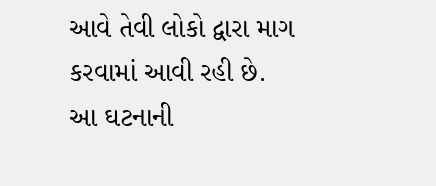આવે તેવી લોકો દ્વારા માગ કરવામાં આવી રહી છે.
આ ઘટનાની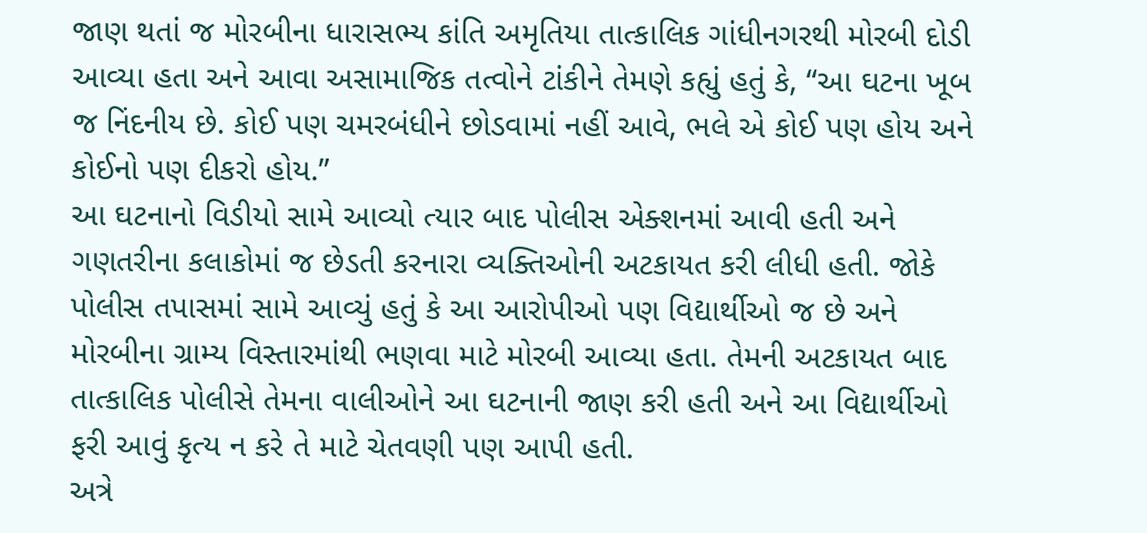જાણ થતાં જ મોરબીના ધારાસભ્ય કાંતિ અમૃતિયા તાત્કાલિક ગાંધીનગરથી મોરબી દોડી આવ્યા હતા અને આવા અસામાજિક તત્વોને ટાંકીને તેમણે કહ્યું હતું કે, “આ ઘટના ખૂબ જ નિંદનીય છે. કોઈ પણ ચમરબંધીને છોડવામાં નહીં આવે, ભલે એ કોઈ પણ હોય અને કોઈનો પણ દીકરો હોય.”
આ ઘટનાનો વિડીયો સામે આવ્યો ત્યાર બાદ પોલીસ એક્શનમાં આવી હતી અને ગણતરીના કલાકોમાં જ છેડતી કરનારા વ્યક્તિઓની અટકાયત કરી લીધી હતી. જોકે પોલીસ તપાસમાં સામે આવ્યું હતું કે આ આરોપીઓ પણ વિદ્યાર્થીઓ જ છે અને મોરબીના ગ્રામ્ય વિસ્તારમાંથી ભણવા માટે મોરબી આવ્યા હતા. તેમની અટકાયત બાદ તાત્કાલિક પોલીસે તેમના વાલીઓને આ ઘટનાની જાણ કરી હતી અને આ વિદ્યાર્થીઓ ફરી આવું કૃત્ય ન કરે તે માટે ચેતવણી પણ આપી હતી.
અત્રે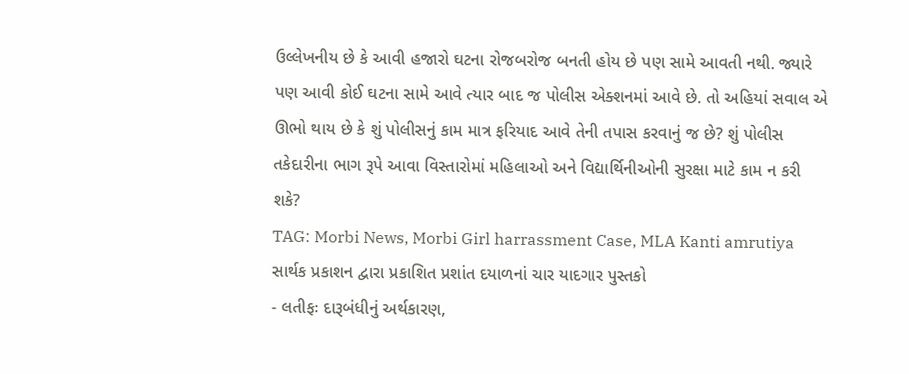ઉલ્લેખનીય છે કે આવી હજારો ઘટના રોજબરોજ બનતી હોય છે પણ સામે આવતી નથી. જ્યારે પણ આવી કોઈ ઘટના સામે આવે ત્યાર બાદ જ પોલીસ એક્શનમાં આવે છે. તો અહિયાં સવાલ એ ઊભો થાય છે કે શું પોલીસનું કામ માત્ર ફરિયાદ આવે તેની તપાસ કરવાનું જ છે? શું પોલીસ તકેદારીના ભાગ રૂપે આવા વિસ્તારોમાં મહિલાઓ અને વિદ્યાર્થિનીઓની સુરક્ષા માટે કામ ન કરી શકે?
TAG: Morbi News, Morbi Girl harrassment Case, MLA Kanti amrutiya
સાર્થક પ્રકાશન દ્વારા પ્રકાશિત પ્રશાંત દયાળનાં ચાર યાદગાર પુસ્તકો
- લતીફઃ દારૂબંધીનું અર્થકારણ,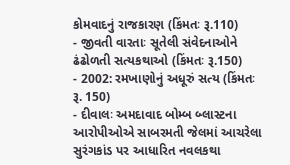કોમવાદનું રાજકારણ (કિંમતઃ રૂ.110)
- જીવતી વારતાઃ સૂતેલી સંવેદનાઓને ઢંઢોળતી સત્યકથાઓ (કિંમતઃ રૂ.150)
- 2002: રમખાણોનું અધૂરું સત્ય (કિંમતઃ રૂ. 150)
- દીવાલઃ અમદાવાદ બોમ્બ બ્લાસ્ટના આરોપીઓએ સાબરમતી જેલમાં આચરેલા સુરંગકાંડ પર આધારિત નવલકથા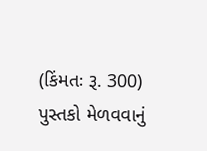(કિંમતઃ રૂ. 300)
પુસ્તકો મેળવવાનું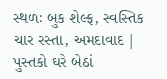સ્થળઃ બુક શેલ્ફ, સ્વસ્તિક ચાર રસ્તા, અમદાવાદ | પુસ્તકો ઘરે બેઠાં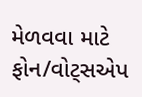મેળવવા માટે ફોન/વોટ્સએપ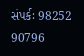સંપર્કઃ 98252 90796